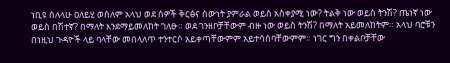ነቢዩ ሰለላሁ ዐለይሂ ወሰለም አላህ ወደ ሰዎች ቅርፅና ሰውነት ያምራል ወይስ አስቀያሚ ነው? ትልቅ ነው ወይስ ትንሽ? ጤነኛ ነው ወይስ በሽተኛ? በማለት እንደማይመለከት ገለፁ። ወደ ገንዘቦቻቸውም ብዙ ነው ወይስ ትንሽ? በማለት አይመለከትም። አላህ ባሮቹን በነዚህ ጉዳዮች ላይ ባላቸው መበላለጥ ተንተርሶ አይቀጣቸውምም አይተሳሰባቸውምም። ነገር ግን በቀልቦቻቸው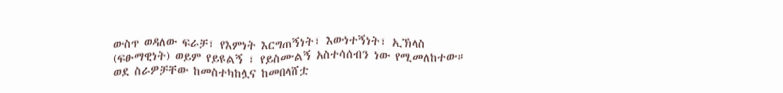ውስጥ ወዳለው ፍራቻ፣ የእምነት እርግጠኝነት፣ እውነተኝነት፣ ኢኽላስ (ፍፁማዊነት) ወይም የይዩልኝ ፣ የይስሙልኝ አስተሳሰብን ነው የሚመለከተው። ወደ ስራዎቻቸው ከመስተካከሏና ከመበላሸቷ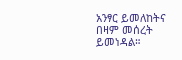አንፃር ይመለከትና በዛም መሰረት ይመነዳል።